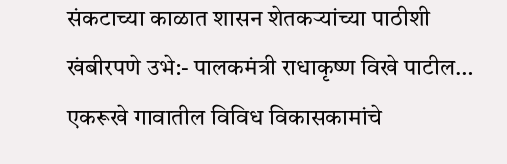संकटाच्या काळात शासन शेतकऱ्यांच्या पाठीशी खंबीरपणे उभे:- पालकमंत्री राधाकृष्ण विखे पाटील…
एकरूखे गावातील विविध विकासकामांचे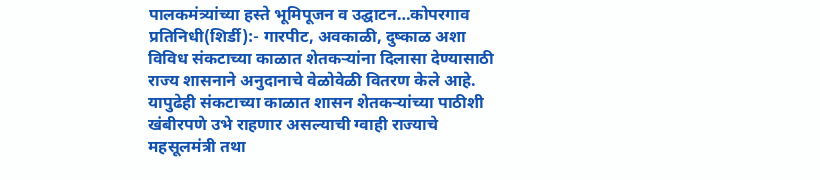पालकमंत्र्यांच्या हस्ते भूमिपूजन व उद्घाटन…कोपरगाव प्रतिनिधी(शिर्डी):- गारपीट, अवकाळी, दुष्काळ अशा विविध संकटाच्या काळात शेतकऱ्यांना दिलासा देण्यासाठी राज्य शासनाने अनुदानाचे वेळोवेळी वितरण केले आहे. यापुढेही संकटाच्या काळात शासन शेतकऱ्यांच्या पाठीशी खंबीरपणे उभे राहणार असल्याची ग्वाही राज्याचे महसूलमंत्री तथा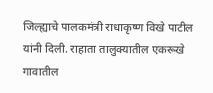जिल्ह्याचे पालकमंत्री राधाकृष्ण विखे पाटील यांनी दिली. राहाता तालुक्यातील एकरूखे गावातील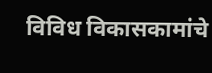विविध विकासकामांचे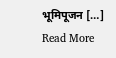भूमिपूजन […]
Read More